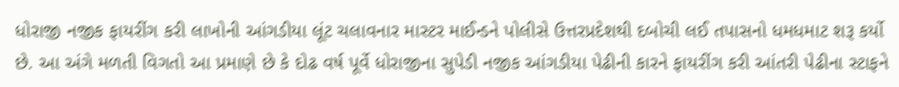ધોરાજી નજીક ફાયરીંગ કરી લાખોની આંગડીયા લૂંટ ચલાવનાર માસ્ટર માઈન્ડને પોલીસે ઉત્તરપ્રદેશથી દબોચી લઈ તપાસનો ધમધમાટ શરૂ કર્યો છે. આ અંગે મળતી વિગતો આ પ્રમાણે છે કે દોઢ વર્ષ પૂર્વે ધોરાજીના સુપેડી નજીક આંગડીયા પેઢીની કારને ફાયરીંગ કરી આંતરી પેઢીના સ્ટાફને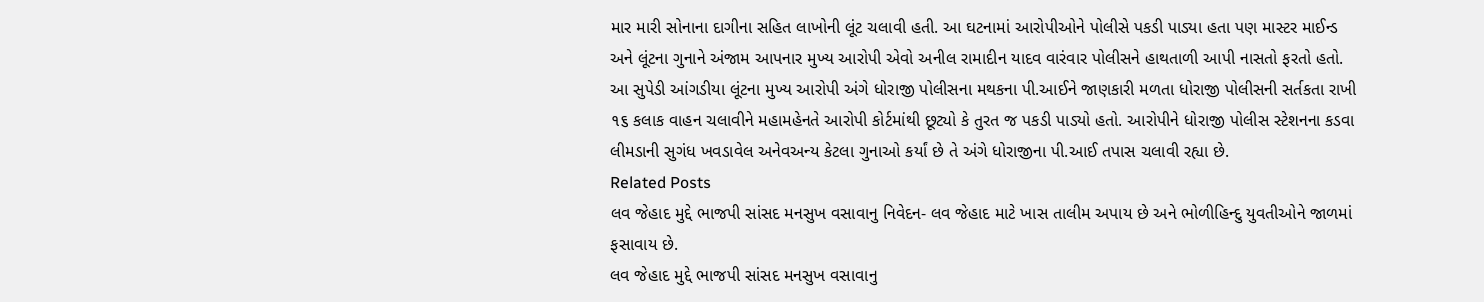માર મારી સોનાના દાગીના સહિત લાખોની લૂંટ ચલાવી હતી. આ ઘટનામાં આરોપીઓને પોલીસે પકડી પાડ્યા હતા પણ માસ્ટર માઈન્ડ અને લૂંટના ગુનાને અંજામ આપનાર મુખ્ય આરોપી એવો અનીલ રામાદીન યાદવ વારંવાર પોલીસને હાથતાળી આપી નાસતો ફરતો હતો. આ સુપેડી આંગડીયા લૂંટના મુખ્ય આરોપી અંગે ધોરાજી પોલીસના મથકના પી.આઈને જાણકારી મળતા ધોરાજી પોલીસની સર્તકતા રાખી ૧૬ કલાક વાહન ચલાવીને મહામહેનતે આરોપી કોર્ટમાંથી છૂટ્યો કે તુરત જ પકડી પાડ્યો હતો. આરોપીને ધોરાજી પોલીસ સ્ટેશનના કડવા લીમડાની સુગંધ ખવડાવેલ અનેવઅન્ય કેટલા ગુનાઓ કર્યાં છે તે અંગે ધોરાજીના પી.આઈ તપાસ ચલાવી રહ્યા છે.
Related Posts
લવ જેહાદ મુદ્દે ભાજપી સાંસદ મનસુખ વસાવાનુ નિવેદન- લવ જેહાદ માટે ખાસ તાલીમ અપાય છે અને ભોળીહિન્દુ યુવતીઓને જાળમાં ફસાવાય છે.
લવ જેહાદ મુદ્દે ભાજપી સાંસદ મનસુખ વસાવાનુ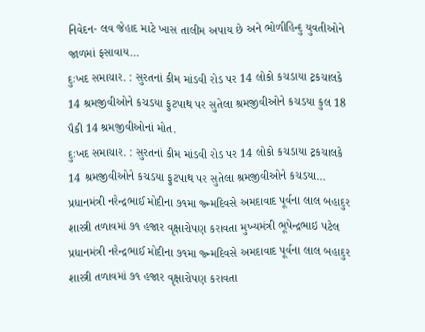નિવેદન- લવ જેહાદ માટે ખાસ તાલીમ અપાય છે અને ભોળીહિન્દુ યુવતીઓને જાળમાં ફસાવાય…
દુઃખદ સમાચાર. : સુરતનાં કીમ માંડવી રોડ પર 14 લોકો કચડાયા ટ્રકચાલકે 14 શ્રમજીવીઓને કચડયા ફુટપાથ પર સુતેલા શ્રમજીવીઓને કચડયા કુલ 18 પૈકી 14 શ્રમજીવીઓનાં મોત.
દુઃખદ સમાચાર. : સુરતનાં કીમ માંડવી રોડ પર 14 લોકો કચડાયા ટ્રકચાલકે 14 શ્રમજીવીઓને કચડયા ફુટપાથ પર સુતેલા શ્રમજીવીઓને કચડયા…
પ્રધાનમંત્રી નરેન્દ્રભાઈ મોદીના ૭૧મા જ્ન્મદિવસે અમદાવાદ પૂર્વના લાલ બહાદુર શાસ્ત્રી તળાવમાં ૭૧ હજાર વૃક્ષારોપણ કરાવતા મુખ્યમંત્રી ભૂપેન્દ્રભાઇ પટેલ
પ્રધાનમંત્રી નરેન્દ્રભાઈ મોદીના ૭૧મા જ્ન્મદિવસે અમદાવાદ પૂર્વના લાલ બહાદુર શાસ્ત્રી તળાવમાં ૭૧ હજાર વૃક્ષારોપણ કરાવતા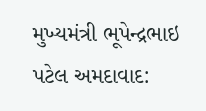મુખ્યમંત્રી ભૂપેન્દ્રભાઇ પટેલ અમદાવાદ: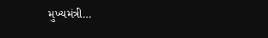મુખ્યમંત્રી…